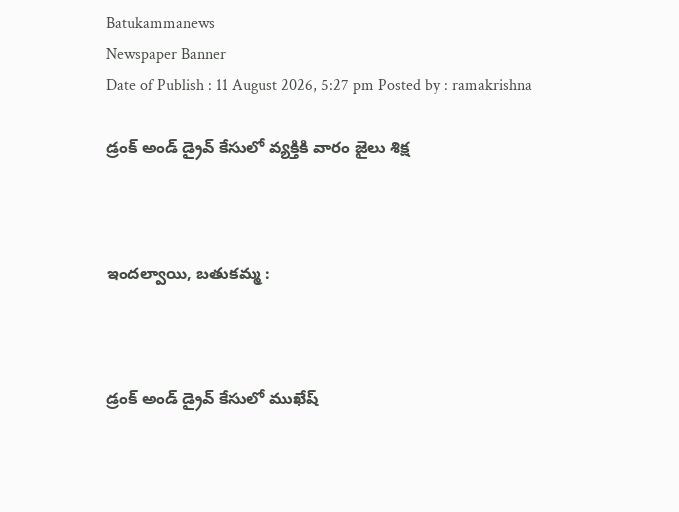Batukammanews
Newspaper Banner
Date of Publish : 11 August 2026, 5:27 pm Posted by : ramakrishna

డ్రంక్‌ అండ్‌ డ్రైవ్‌ కేసులో వ్యక్తికి వారం జైలు శిక్ష



ఇందల్వాయి, బతుకమ్మ :



డ్రంక్‌ అండ్‌ డ్రైవ్‌ కేసులో ముఖేష్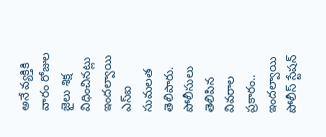అనే వ్యక్తికి వారం రోజుల జైలు శిక్ష విధించినట్లు ఇందల్వాయి ఎస్‌ఐ సుమలత తెలిపారు. పోలీసులు తెలిపిన వివరాల ప్రకారం.. ఇందల్వాయి పోలీస్‌ స్టేషన్‌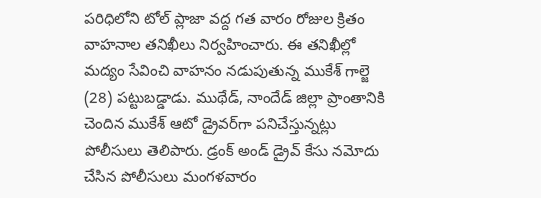పరిధిలోని టోల్‌ ప్లాజా వద్ద గత వారం రోజుల క్రితం వాహనాల తనిఖీలు నిర్వహించారు. ఈ తనిఖీల్లో మద్యం సేవించి వాహనం నడుపుతున్న ముకేశ్ గాల్జె (28) పట్టుబడ్డాడు. ముథేడ్‌, నాందేడ్‌ జిల్లా ప్రాంతానికి చెందిన ముకేశ్‌ ఆటో డ్రైవర్‌గా పనిచేస్తున్నట్లు పోలీసులు తెలిపారు. డ్రంక్‌ అండ్‌ డ్రైవ్‌ కేసు నమోదు చేసిన పోలీసులు మంగళవారం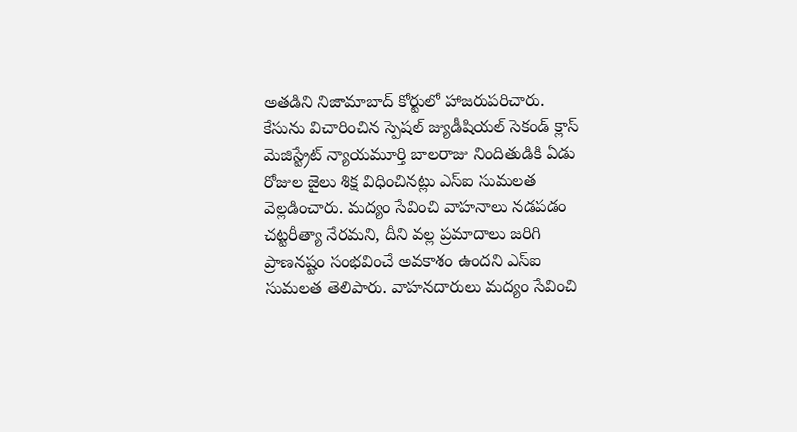అతడిని నిజామాబాద్‌ కోర్టులో హాజరుపరిచారు. కేసును విచారించిన స్పెషల్‌ జ్యుడీషియల్‌ సెకండ్‌ క్లాస్‌ మెజిస్ట్రేట్‌ న్యాయమూర్తి బాలరాజు నిందితుడికి ఏడు రోజుల జైలు శిక్ష విధించినట్లు ఎస్‌ఐ సుమలత వెల్లడించారు. మద్యం సేవించి వాహనాలు నడపడం చట్టరీత్యా నేరమని, దీని వల్ల ప్రమాదాలు జరిగి ప్రాణనష్టం సంభవించే అవకాశం ఉందని ఎస్‌ఐ సుమలత తెలిపారు. వాహనదారులు మద్యం సేవించి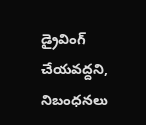డ్రైవింగ్‌ చేయవద్దని, నిబంధనలు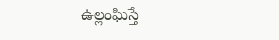ఉల్లంఘిస్తే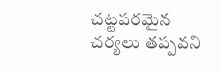చట్టపరమైన చర్యలు తప్పవని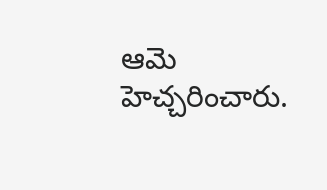ఆమె హెచ్చరించారు.